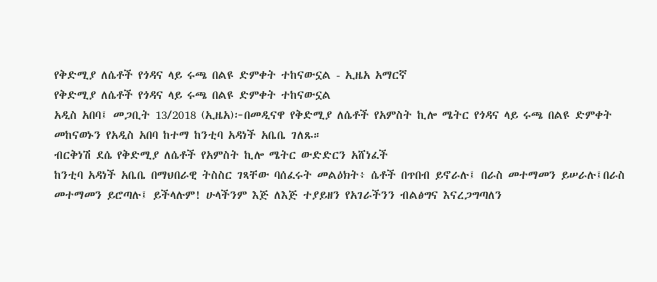የቅድሚያ ለሴቶች የጎዳና ላይ ሩጫ በልዩ ድምቀት ተከናውኗል - ኢዜአ አማርኛ
የቅድሚያ ለሴቶች የጎዳና ላይ ሩጫ በልዩ ድምቀት ተከናውኗል
አዲስ አበባ፤ መጋቢት 13/2018 (ኢዜአ)፦በመዲናዋ የቅድሚያ ለሴቶች የአምስት ኪሎ ሜትር የጎዳና ላይ ሩጫ በልዩ ድምቀት መከናወኑን የአዲስ አበባ ከተማ ከንቲባ አዳነች አቤቤ ገለጹ።
ብርቅነሽ ደሴ የቅድሚያ ለሴቶች የአምስት ኪሎ ሜትር ውድድርን አሸነፈች
ከንቲባ አዳነች አቤቤ በማህበራዊ ትስስር ገጻቸው ባሰፈሩት መልዕክት፥ ሴቶች በጥበብ ይኖራሉ፤ በራስ መተማመን ይሠራሉ፤በራስ መተማመን ይሮጣሉ፤ ይችላሉም! ሁላችንም እጅ ለእጅ ተያይዘን የአገራችንን ብልፅግና እናረጋግጣለን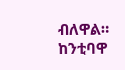ብለዋል።
ከንቲባዋ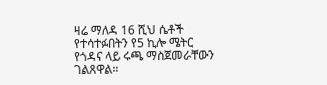ዛሬ ማለዳ 16 ሺህ ሴቶች የተሳተፉበትን የ5 ኪሎ ሜትር የጎዳና ላይ ሩጫ ማስጀመራቸውን ገልጸዋል።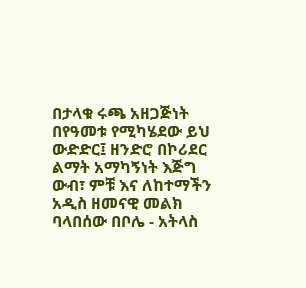በታላቁ ሩጫ አዘጋጅነት በየዓመቱ የሚካሄደው ይህ ውድድር፤ ዘንድሮ በኮሪደር ልማት አማካኝነት እጅግ ውብ፣ ምቹ እና ለከተማችን አዲስ ዘመናዊ መልክ ባላበሰው በቦሌ - አትላስ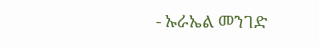- ኡራኤል መንገድ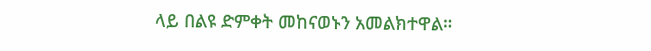ላይ በልዩ ድምቀት መከናወኑን አመልክተዋል።